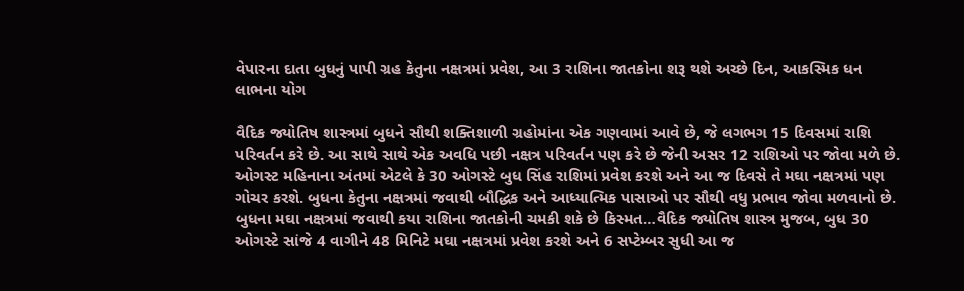વેપારના દાતા બુધનું પાપી ગ્રહ કેતુના નક્ષત્રમાં પ્રવેશ, આ 3 રાશિના જાતકોના શરૂ થશે અચ્છે દિન, આકસ્મિક ધન લાભના યોગ

વૈદિક જ્યોતિષ શાસ્ત્રમાં બુધને સૌથી શક્તિશાળી ગ્રહોમાંના એક ગણવામાં આવે છે, જે લગભગ 15 દિવસમાં રાશિ પરિવર્તન કરે છે. આ સાથે સાથે એક અવધિ પછી નક્ષત્ર પરિવર્તન પણ કરે છે જેની અસર 12 રાશિઓ પર જોવા મળે છે. ઓગસ્ટ મહિનાના અંતમાં એટલે કે 30 ઓગસ્ટે બુધ સિંહ રાશિમાં પ્રવેશ કરશે અને આ જ દિવસે તે મઘા નક્ષત્રમાં પણ ગોચર કરશે. બુધના કેતુના નક્ષત્રમાં જવાથી બૌદ્ધિક અને આધ્યાત્મિક પાસાઓ પર સૌથી વધુ પ્રભાવ જોવા મળવાનો છે. બુધના મઘા નક્ષત્રમાં જવાથી કયા રાશિના જાતકોની ચમકી શકે છે કિસ્મત…વૈદિક જ્યોતિષ શાસ્ત્ર મુજબ, બુધ 30 ઓગસ્ટે સાંજે 4 વાગીને 48 મિનિટે મઘા નક્ષત્રમાં પ્રવેશ કરશે અને 6 સપ્ટેમ્બર સુધી આ જ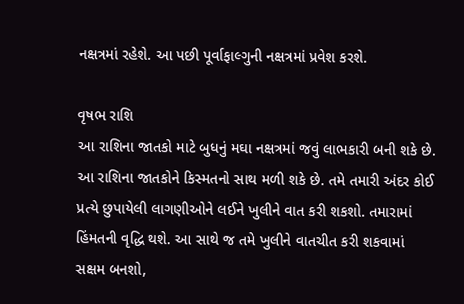નક્ષત્રમાં રહેશે. આ પછી પૂર્વાફાલ્ગુની નક્ષત્રમાં પ્રવેશ કરશે.

વૃષભ રાશિ
આ રાશિના જાતકો માટે બુધનું મઘા નક્ષત્રમાં જવું લાભકારી બની શકે છે. આ રાશિના જાતકોને કિસ્મતનો સાથ મળી શકે છે. તમે તમારી અંદર કોઈ પ્રત્યે છુપાયેલી લાગણીઓને લઈને ખુલીને વાત કરી શકશો. તમારામાં હિંમતની વૃદ્ધિ થશે. આ સાથે જ તમે ખુલીને વાતચીત કરી શકવામાં સક્ષમ બનશો,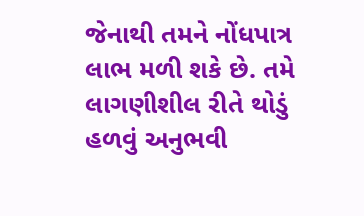જેનાથી તમને નોંધપાત્ર લાભ મળી શકે છે. તમે લાગણીશીલ રીતે થોડું હળવું અનુભવી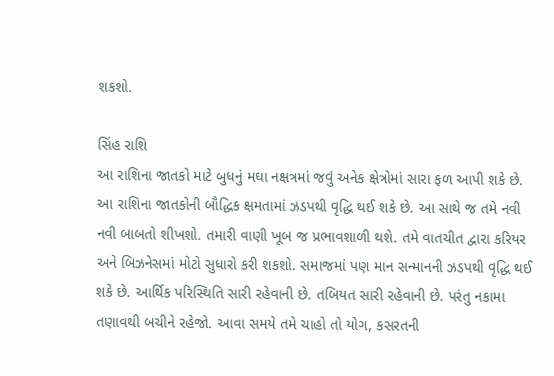શકશો.

સિંહ રાશિ
આ રાશિના જાતકો માટે બુધનું મઘા નક્ષત્રમાં જવું અનેક ક્ષેત્રોમાં સારા ફળ આપી શકે છે. આ રાશિના જાતકોની બૌદ્ધિક ક્ષમતામાં ઝડપથી વૃદ્ધિ થઈ શકે છે. આ સાથે જ તમે નવી નવી બાબતો શીખશો. તમારી વાણી ખૂબ જ પ્રભાવશાળી થશે. તમે વાતચીત દ્વારા કરિયર અને બિઝનેસમાં મોટો સુધારો કરી શકશો. સમાજમાં પણ માન સન્માનની ઝડપથી વૃદ્ધિ થઈ શકે છે. આર્થિક પરિસ્થિતિ સારી રહેવાની છે. તબિયત સારી રહેવાની છે. પરંતુ નકામા તણાવથી બચીને રહેજો. આવા સમયે તમે ચાહો તો યોગ, કસરતની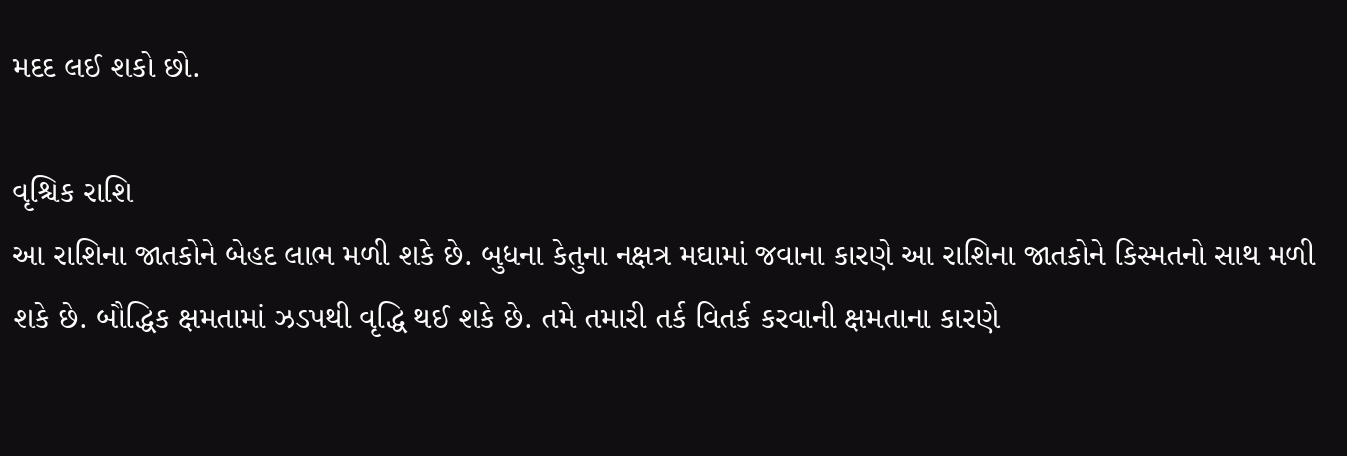મદદ લઈ શકો છો.

વૃશ્ચિક રાશિ
આ રાશિના જાતકોને બેહદ લાભ મળી શકે છે. બુધના કેતુના નક્ષત્ર મઘામાં જવાના કારણે આ રાશિના જાતકોને કિસ્મતનો સાથ મળી શકે છે. બૌદ્ધિક ક્ષમતામાં ઝડપથી વૃદ્ધિ થઈ શકે છે. તમે તમારી તર્ક વિતર્ક કરવાની ક્ષમતાના કારણે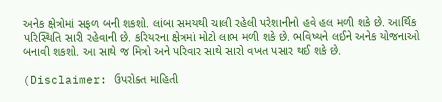અનેક ક્ષેત્રોમાં સફળ બની શકશો. લાંબા સમયથી ચાલી રહેલી પરેશાનીનો હવે હલ મળી શકે છે. આર્થિક પરિસ્થિતિ સારી રહેવાની છે. કરિયરના ક્ષેત્રમાં મોટો લાભ મળી શકે છે. ભવિષ્યને લઈને અનેક યોજનાઓ બનાવી શકશો. આ સાથે જ મિત્રો અને પરિવાર સાથે સારો વખત પસાર થઈ શકે છે.

(Disclaimer: ઉપરોક્ત માહિતી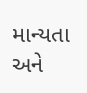માન્યતા અને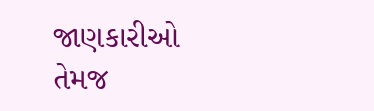જાણકારીઓ તેમજ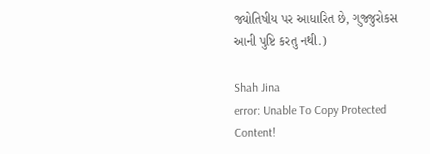જ્યોતિષીય પર આધારિત છે, ગુજ્જુરોકસ આની પુષ્ટિ કરતુ નથી.)

Shah Jina
error: Unable To Copy Protected Content!